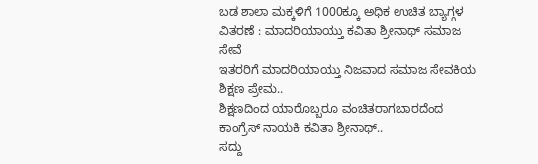ಬಡ ಶಾಲಾ ಮಕ್ಕಳಿಗೆ 1000ಕ್ಕೂ ಅಧಿಕ ಉಚಿತ ಬ್ಯಾಗ್ಗಳ ವಿತರಣೆ : ಮಾದರಿಯಾಯ್ತು ಕವಿತಾ ಶ್ರೀನಾಥ್ ಸಮಾಜ ಸೇವೆ
ಇತರರಿಗೆ ಮಾದರಿಯಾಯ್ತು ನಿಜವಾದ ಸಮಾಜ ಸೇವಕಿಯ ಶಿಕ್ಷಣ ಪ್ರೇಮ..
ಶಿಕ್ಷಣದಿಂದ ಯಾರೊಬ್ಬರೂ ವಂಚಿತರಾಗಬಾರದೆಂದ ಕಾಂಗ್ರೆಸ್ ನಾಯಕಿ ಕವಿತಾ ಶ್ರೀನಾಥ್..
ಸದ್ದು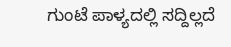ಗುಂಟೆ ಪಾಳ್ಯದಲ್ಲಿ ಸದ್ದಿಲ್ಲದೆ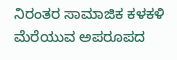ನಿರಂತರ ಸಾಮಾಜಿಕ ಕಳಕಳಿ ಮೆರೆಯುವ ಅಪರೂಪದ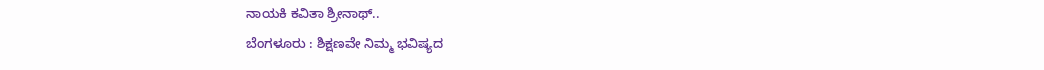ನಾಯಕಿ ಕವಿತಾ ಶ್ರೀನಾಥ್..
ಬೆಂಗಳೂರು : ಶಿಕ್ಷಣವೇ ನಿಮ್ಮ ಭವಿಷ್ಯದ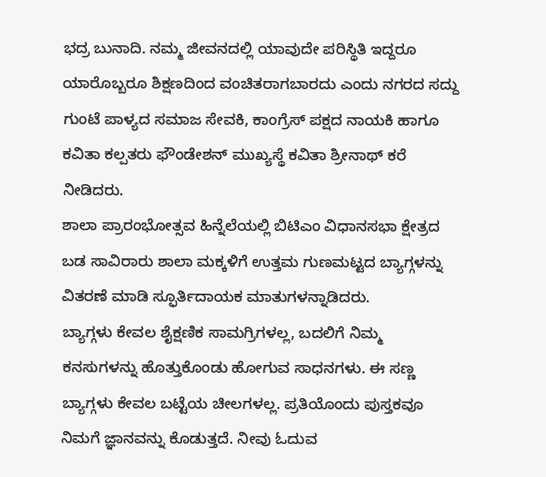ಭದ್ರ ಬುನಾದಿ. ನಮ್ಮ ಜೀವನದಲ್ಲಿ ಯಾವುದೇ ಪರಿಸ್ಥಿತಿ ಇದ್ದರೂ ಯಾರೊಬ್ಬರೂ ಶಿಕ್ಷಣದಿಂದ ವಂಚಿತರಾಗಬಾರದು ಎಂದು ನಗರದ ಸದ್ದು ಗುಂಟೆ ಪಾಳ್ಯದ ಸಮಾಜ ಸೇವಕಿ, ಕಾಂಗ್ರೆಸ್ ಪಕ್ಷದ ನಾಯಕಿ ಹಾಗೂ ಕವಿತಾ ಕಲ್ಪತರು ಫೌಂಡೇಶನ್ ಮುಖ್ಯಸ್ಥೆ ಕವಿತಾ ಶ್ರೀನಾಥ್ ಕರೆ ನೀಡಿದರು.
ಶಾಲಾ ಪ್ರಾರಂಭೋತ್ಸವ ಹಿನ್ನೆಲೆಯಲ್ಲಿ ಬಿಟಿಎಂ ವಿಧಾನಸಭಾ ಕ್ಷೇತ್ರದ ಬಡ ಸಾವಿರಾರು ಶಾಲಾ ಮಕ್ಕಳಿಗೆ ಉತ್ತಮ ಗುಣಮಟ್ಟದ ಬ್ಯಾಗ್ಗಳನ್ನು ವಿತರಣೆ ಮಾಡಿ ಸ್ಫೂರ್ತಿದಾಯಕ ಮಾತುಗಳನ್ನಾಡಿದರು.
ಬ್ಯಾಗ್ಗಳು ಕೇವಲ ಶೈಕ್ಷಣಿಕ ಸಾಮಗ್ರಿಗಳಲ್ಲ, ಬದಲಿಗೆ ನಿಮ್ಮ ಕನಸುಗಳನ್ನು ಹೊತ್ತುಕೊಂಡು ಹೋಗುವ ಸಾಧನಗಳು. ಈ ಸಣ್ಣ ಬ್ಯಾಗ್ಗಳು ಕೇವಲ ಬಟ್ಟೆಯ ಚೀಲಗಳಲ್ಲ. ಪ್ರತಿಯೊಂದು ಪುಸ್ತಕವೂ ನಿಮಗೆ ಜ್ಞಾನವನ್ನು ಕೊಡುತ್ತದೆ. ನೀವು ಓದುವ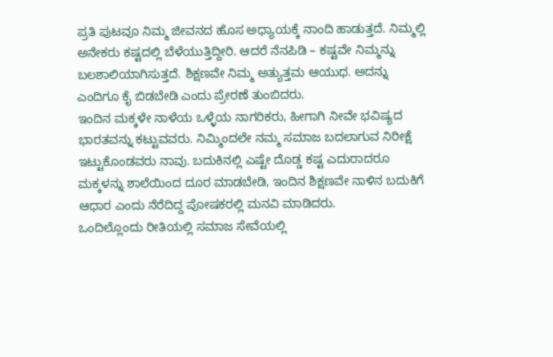ಪ್ರತಿ ಪುಟವೂ ನಿಮ್ಮ ಜೀವನದ ಹೊಸ ಅಧ್ಯಾಯಕ್ಕೆ ನಾಂದಿ ಹಾಡುತ್ತದೆ. ನಿಮ್ಮಲ್ಲಿ ಅನೇಕರು ಕಷ್ಟದಲ್ಲಿ ಬೆಳೆಯುತ್ತಿದ್ದೀರಿ. ಆದರೆ ನೆನಪಿಡಿ – ಕಷ್ಟವೇ ನಿಮ್ಮನ್ನು ಬಲಶಾಲಿಯಾಗಿಸುತ್ತದೆ. ಶಿಕ್ಷಣವೇ ನಿಮ್ಮ ಅತ್ಯುತ್ತಮ ಆಯುಧ. ಅದನ್ನು ಎಂದಿಗೂ ಕೈ ಬಿಡಬೇಡಿ ಎಂದು ಪ್ರೇರಣೆ ತುಂಬಿದರು.
ಇಂದಿನ ಮಕ್ಕಳೇ ನಾಳೆಯ ಒಳ್ಳೆಯ ನಾಗರಿಕರು, ಹೀಗಾಗಿ ನೀವೇ ಭವಿಷ್ಯದ ಭಾರತವನ್ನು ಕಟ್ಟುವವರು. ನಿಮ್ಮಿಂದಲೇ ನಮ್ಮ ಸಮಾಜ ಬದಲಾಗುವ ನಿರೀಕ್ಷೆ ಇಟ್ಟುಕೊಂಡವರು ನಾವು. ಬದುಕಿನಲ್ಲಿ ಎಷ್ಟೇ ದೊಡ್ಡ ಕಷ್ಟ ಎದುರಾದರೂ ಮಕ್ಕಳನ್ನು ಶಾಲೆಯಿಂದ ದೂರ ಮಾಡಬೇಡಿ, ಇಂದಿನ ಶಿಕ್ಷಣವೇ ನಾಳಿನ ಬದುಕಿಗೆ ಆಧಾರ ಎಂದು ನೆರೆದಿದ್ದ ಪೋಷಕರಲ್ಲಿ ಮನವಿ ಮಾಡಿದರು.
ಒಂದಿಲ್ಲೊಂದು ರೀತಿಯಲ್ಲಿ ಸಮಾಜ ಸೇವೆಯಲ್ಲಿ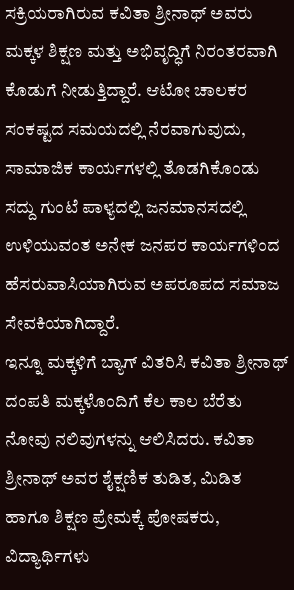ಸಕ್ರಿಯರಾಗಿರುವ ಕವಿತಾ ಶ್ರೀನಾಥ್ ಅವರು ಮಕ್ಕಳ ಶಿಕ್ಷಣ ಮತ್ತು ಅಭಿವೃದ್ಧಿಗೆ ನಿರಂತರವಾಗಿ ಕೊಡುಗೆ ನೀಡುತ್ತಿದ್ದಾರೆ. ಆಟೋ ಚಾಲಕರ ಸಂಕಷ್ಟದ ಸಮಯದಲ್ಲಿ ನೆರವಾಗುವುದು, ಸಾಮಾಜಿಕ ಕಾರ್ಯಗಳಲ್ಲಿ ತೊಡಗಿಕೊಂಡು ಸದ್ದು ಗುಂಟೆ ಪಾಳ್ಯದಲ್ಲಿ ಜನಮಾನಸದಲ್ಲಿ ಉಳಿಯುವಂತ ಅನೇಕ ಜನಪರ ಕಾರ್ಯಗಳಿಂದ ಹೆಸರುವಾಸಿಯಾಗಿರುವ ಅಪರೂಪದ ಸಮಾಜ ಸೇವಕಿಯಾಗಿದ್ದಾರೆ.
ಇನ್ನೂ ಮಕ್ಕಳಿಗೆ ಬ್ಯಾಗ್ ವಿತರಿಸಿ ಕವಿತಾ ಶ್ರೀನಾಥ್ ದಂಪತಿ ಮಕ್ಕಳೊಂದಿಗೆ ಕೆಲ ಕಾಲ ಬೆರೆತು ನೋವು ನಲಿವುಗಳನ್ನು ಆಲಿಸಿದರು. ಕವಿತಾ ಶ್ರೀನಾಥ್ ಅವರ ಶೈಕ್ಷಣಿಕ ತುಡಿತ, ಮಿಡಿತ ಹಾಗೂ ಶಿಕ್ಷಣ ಪ್ರೇಮಕ್ಕೆ ಪೋಷಕರು, ವಿದ್ಯಾರ್ಥಿಗಳು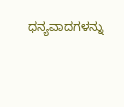ಧನ್ಯವಾದಗಳನ್ನು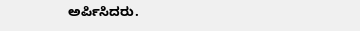ಅರ್ಪಿಸಿದರು.